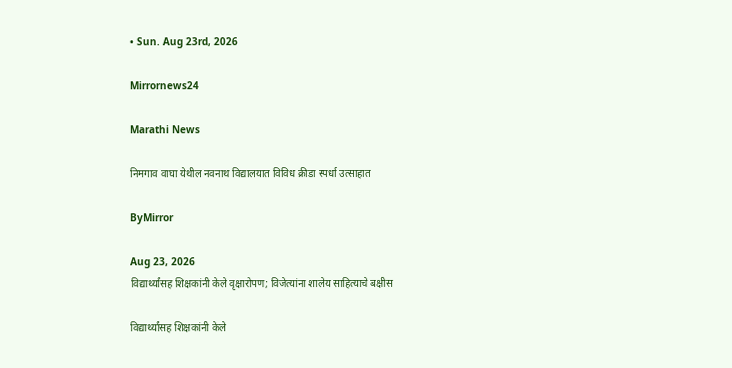• Sun. Aug 23rd, 2026

Mirrornews24

Marathi News

निमगाव वाघा येथील नवनाथ विद्यालयात विविध क्रीडा स्पर्धा उत्साहात

ByMirror

Aug 23, 2026
विद्यार्थ्यांसह शिक्षकांनी केले वृक्षारोपण; विजेत्यांना शालेय साहित्याचे बक्षीस

विद्यार्थ्यांसह शिक्षकांनी केले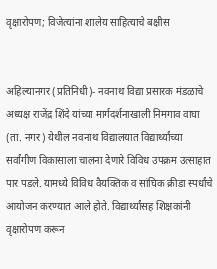वृक्षारोपण; विजेत्यांना शालेय साहित्याचे बक्षीस


अहिल्यानगर (प्रतिनिधी)- नवनाथ विद्या प्रसारक मंडळाचे अध्यक्ष राजेंद्र शिंदे यांच्या मार्गदर्शनाखाली निमगाव वाघा (ता. नगर) येथील नवनाथ विद्यालयात विद्यार्थ्यांच्या सर्वांगीण विकासाला चालना देणारे विविध उपक्रम उत्साहात पार पडले. यामध्ये विविध वैयक्तिक व सांघिक क्रीडा स्पर्धांचे आयोजन करण्यात आले होते. विद्यार्थ्यांसह शिक्षकांनी वृक्षारोपण करून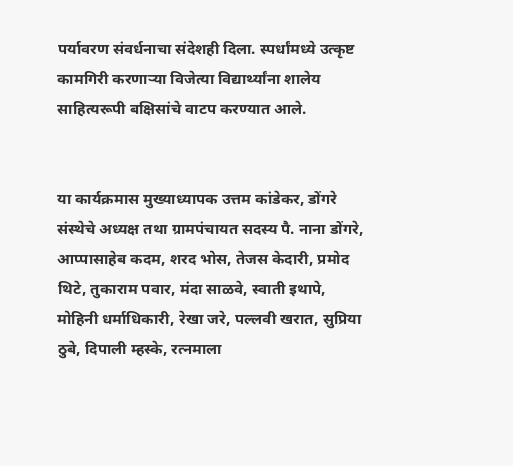पर्यावरण संवर्धनाचा संदेशही दिला. स्पर्धांमध्ये उत्कृष्ट कामगिरी करणाऱ्या विजेत्या विद्यार्थ्यांना शालेय साहित्यरूपी बक्षिसांचे वाटप करण्यात आले.


या कार्यक्रमास मुख्याध्यापक उत्तम कांडेकर, डोंगरे संस्थेचे अध्यक्ष तथा ग्रामपंचायत सदस्य पै. नाना डोंगरे, आप्पासाहेब कदम, शरद भोस, तेजस केदारी, प्रमोद थिटे, तुकाराम पवार, मंदा साळवे, स्वाती इथापे, मोहिनी धर्माधिकारी, रेखा जरे, पल्लवी खरात, सुप्रिया ठुबे, दिपाली म्हस्के, रत्नमाला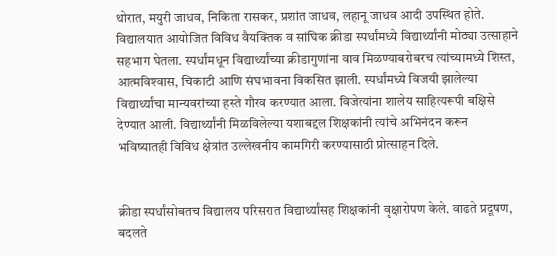थोरात, मयुरी जाधव, निकिता रासकर, प्रशांत जाधव, लहानू जाधव आदी उपस्थित होते.
विद्यालयात आयोजित विविध वैयक्तिक व सांघिक क्रीडा स्पर्धांमध्ये विद्यार्थ्यांनी मोठ्या उत्साहाने सहभाग घेतला. स्पर्धांमधून विद्यार्थ्यांच्या क्रीडागुणांना वाव मिळण्याबरोबरच त्यांच्यामध्ये शिस्त, आत्मविश्‍वास, चिकाटी आणि संघभावना विकसित झाली. स्पर्धांमध्ये विजयी झालेल्या विद्यार्थ्यांचा मान्यवरांच्या हस्ते गौरव करण्यात आला. विजेत्यांना शालेय साहित्यरूपी बक्षिसे देण्यात आली. विद्यार्थ्यांनी मिळविलेल्या यशाबद्दल शिक्षकांनी त्यांचे अभिनंदन करून भविष्यातही विविध क्षेत्रांत उल्लेखनीय कामगिरी करण्यासाठी प्रोत्साहन दिले.


क्रीडा स्पर्धांसोबतच विद्यालय परिसरात विद्यार्थ्यांसह शिक्षकांनी वृक्षारोपण केले. वाढते प्रदूषण, बदलते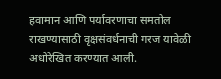हवामान आणि पर्यावरणाचा समतोल राखण्यासाठी वृक्षसंवर्धनाची गरज यावेळी अधोरेखित करण्यात आली.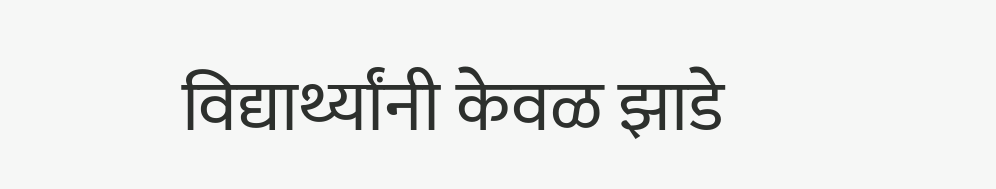विद्यार्थ्यांनी केवळ झाडे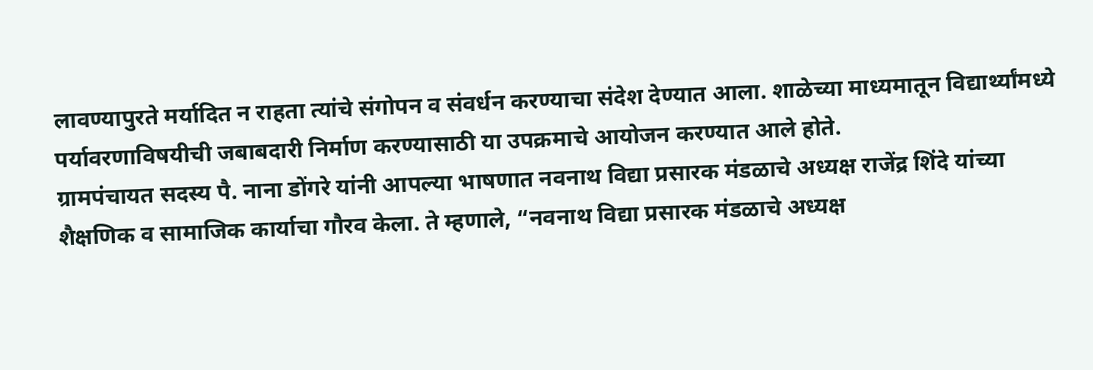लावण्यापुरते मर्यादित न राहता त्यांचे संगोपन व संवर्धन करण्याचा संदेश देण्यात आला. शाळेच्या माध्यमातून विद्यार्थ्यांमध्ये पर्यावरणाविषयीची जबाबदारी निर्माण करण्यासाठी या उपक्रमाचे आयोजन करण्यात आले होते.
ग्रामपंचायत सदस्य पै. नाना डोंगरे यांनी आपल्या भाषणात नवनाथ विद्या प्रसारक मंडळाचे अध्यक्ष राजेंद्र शिंदे यांच्या शैक्षणिक व सामाजिक कार्याचा गौरव केला. ते म्हणाले, “नवनाथ विद्या प्रसारक मंडळाचे अध्यक्ष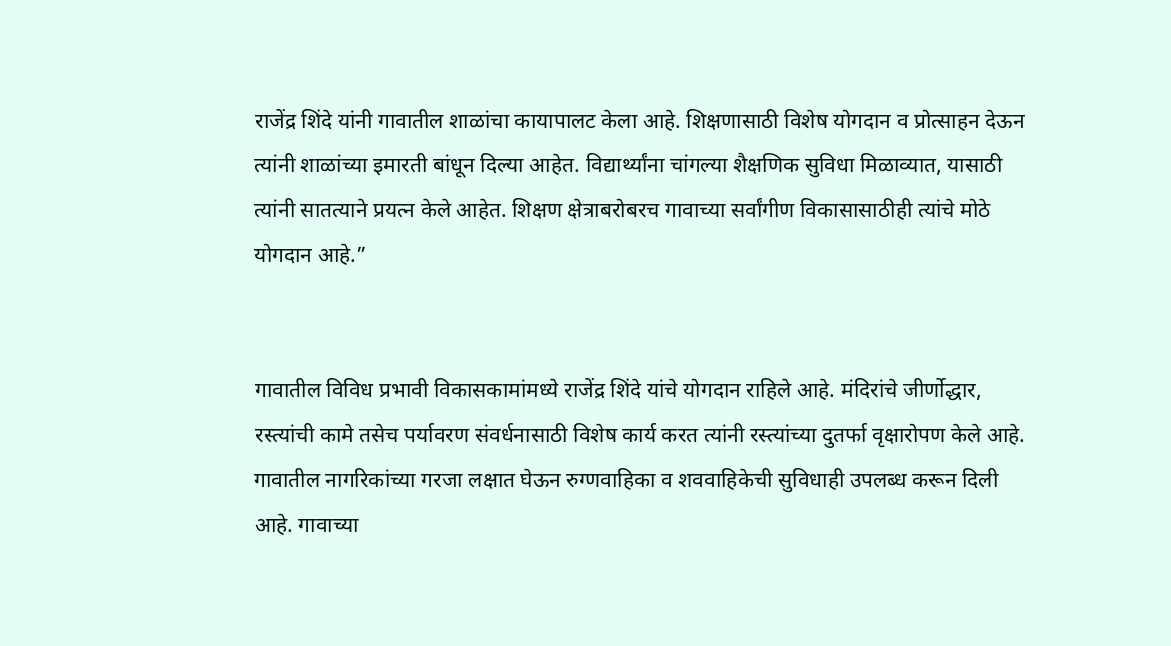राजेंद्र शिंदे यांनी गावातील शाळांचा कायापालट केला आहे. शिक्षणासाठी विशेष योगदान व प्रोत्साहन देऊन त्यांनी शाळांच्या इमारती बांधून दिल्या आहेत. विद्यार्थ्यांना चांगल्या शैक्षणिक सुविधा मिळाव्यात, यासाठी त्यांनी सातत्याने प्रयत्न केले आहेत. शिक्षण क्षेत्राबरोबरच गावाच्या सर्वांगीण विकासासाठीही त्यांचे मोठे योगदान आहे.”


गावातील विविध प्रभावी विकासकामांमध्ये राजेंद्र शिंदे यांचे योगदान राहिले आहे. मंदिरांचे जीर्णोद्धार, रस्त्यांची कामे तसेच पर्यावरण संवर्धनासाठी विशेष कार्य करत त्यांनी रस्त्यांच्या दुतर्फा वृक्षारोपण केले आहे. गावातील नागरिकांच्या गरजा लक्षात घेऊन रुग्णवाहिका व शववाहिकेची सुविधाही उपलब्ध करून दिली आहे. गावाच्या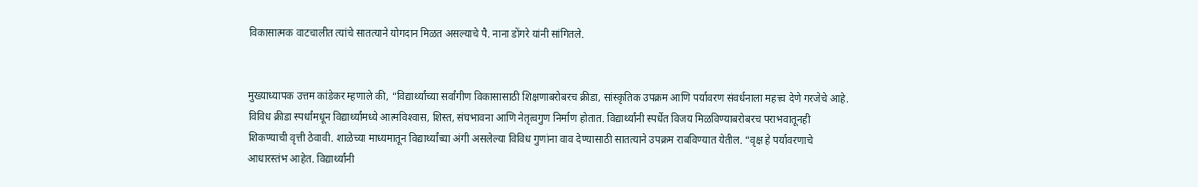विकासात्मक वाटचालीत त्यांचे सातत्याने योगदान मिळत असल्याचे पै. नाना डोंगरे यांनी सांगितले.


मुख्याध्यापक उत्तम कांडेकर म्हणाले की, “विद्यार्थ्यांच्या सर्वांगीण विकासासाठी शिक्षणाबरोबरच क्रीडा, सांस्कृतिक उपक्रम आणि पर्यावरण संवर्धनाला महत्त्व देणे गरजेचे आहे. विविध क्रीडा स्पर्धांमधून विद्यार्थ्यांमध्ये आत्मविश्‍वास, शिस्त, संघभावना आणि नेतृत्वगुण निर्माण होतात. विद्यार्थ्यांनी स्पर्धेत विजय मिळविण्याबरोबरच पराभवातूनही शिकण्याची वृत्ती ठेवावी. शाळेच्या माध्यमातून विद्यार्थ्यांच्या अंगी असलेल्या विविध गुणांना वाव देण्यासाठी सातत्याने उपक्रम राबविण्यात येतील. “वृक्ष हे पर्यावरणाचे आधारस्तंभ आहेत. विद्यार्थ्यांनी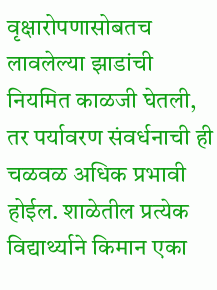वृक्षारोपणासोबतच लावलेल्या झाडांची नियमित काळजी घेतली, तर पर्यावरण संवर्धनाची ही चळवळ अधिक प्रभावी होईल. शाळेतील प्रत्येक विद्यार्थ्याने किमान एका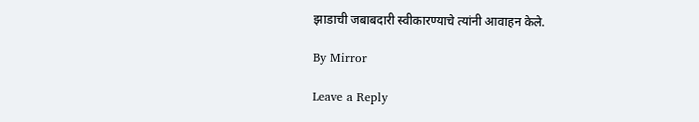झाडाची जबाबदारी स्वीकारण्याचे त्यांनी आवाहन केले.

By Mirror

Leave a Reply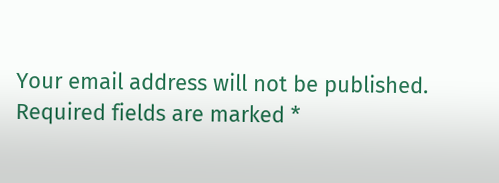Your email address will not be published. Required fields are marked *